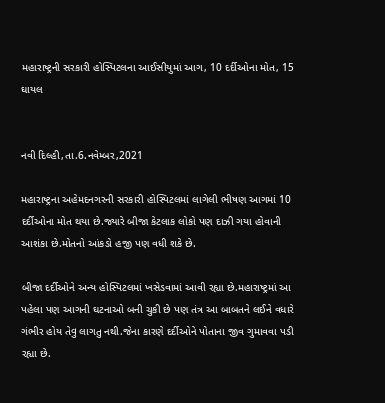મહારાષ્ટ્રની સરકારી હોસ્પિટલના આઈસીયુમાં આગ, 10 દર્દીઓના મોત, 15 ઘાયલ


નવી દિલ્હી,તા.6.નવેમ્બર,2021

મહારાષ્ટ્રના અહેમદનગરની સરકારી હોસ્પિટલમાં લાગેલી ભીષણ આગમાં 10 દર્દીઓના મોત થયા છે.જ્યારે બીજા કેટલાક લોકો પણ દાઝી ગયા હોવાની આશંકા છે.મોતનો આંકડો હજી પણ વધી શકે છે.

બીજા દર્દીઓને અન્ય હોસ્પિટલમાં ખસેડવામાં આવી રહ્યા છે.મહારાષ્ટ્રમાં આ પહેલા પણ આગની ઘટનાઓ બની ચુકી છે પણ તંત્ર આ બાબતને લઈને વધારે ગંભીર હોય તેવુ લાગતુ નથી.જેના કારણે દર્દીઓને પોતાના જીવ ગુમાવવા પડી રહ્યા છે.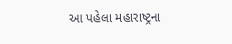આ પહેલા મહારાષ્ટ્રના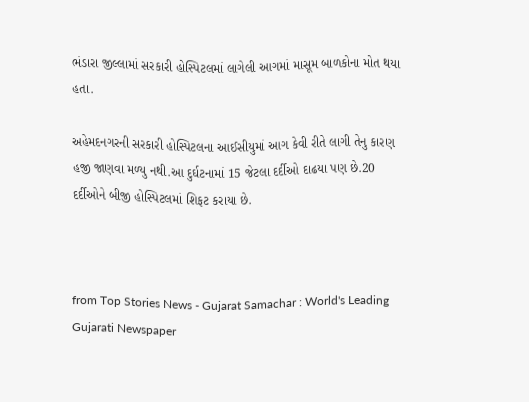ભંડારા જીલ્લામાં સરકારી હોસ્પિટલમાં લાગેલી આગમાં માસૂમ બાળકોના મોત થયા હતા.

અહેમદનગરની સરકારી હોસ્પિટલના આઈસીયુમાં આગ કેવી રીતે લાગી તેનુ કારણ હજી જાણવા મળ્યુ નથી.આ દુર્ઘટનામાં 15 જેટલા દર્દીઓ દાઢયા પણ છે.20 દર્દીઓને બીજી હોસ્પિટલમાં શિફટ કરાયા છે.



from Top Stories News - Gujarat Samachar : World's Leading Gujarati Newspaper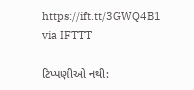https://ift.tt/3GWQ4B1
via IFTTT

ટિપ્પણીઓ નથી: